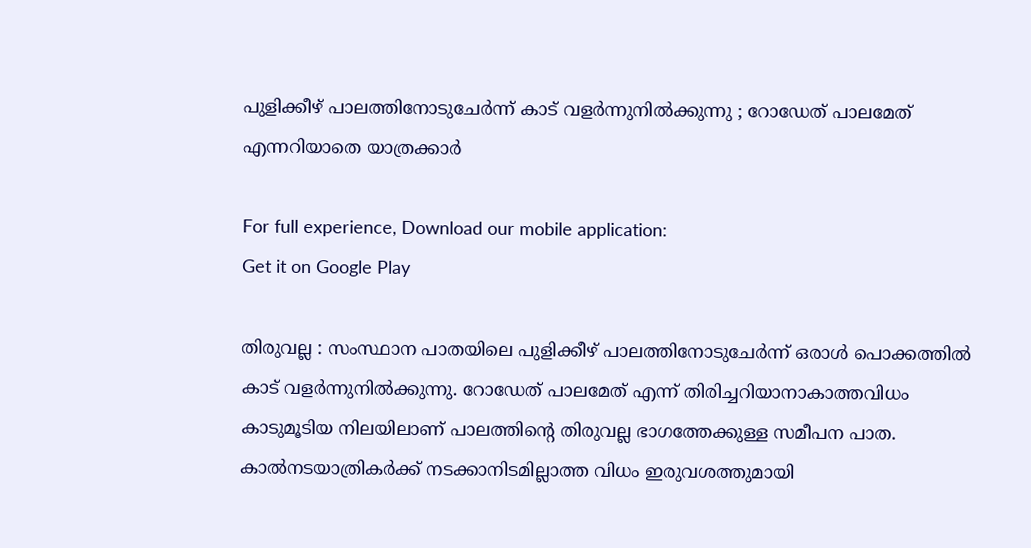പുളിക്കീഴ് പാലത്തിനോടുചേർന്ന് കാട് വളർന്നുനിൽക്കുന്നു ; റോഡേത് പാലമേത്‌ എന്നറിയാതെ യാത്രക്കാര്‍

For full experience, Download our mobile application:
Get it on Google Play

തിരുവല്ല : സംസ്ഥാന പാതയിലെ പുളിക്കീഴ് പാലത്തിനോടുചേർന്ന് ഒരാൾ പൊക്കത്തിൽ കാട്‌ വളർന്നുനിൽക്കുന്നു. റോഡേത് പാലമേത്‌ എന്ന്‌ തിരിച്ചറിയാനാകാത്തവിധം കാടുമൂടിയ നിലയിലാണ് പാലത്തിന്റെ തിരുവല്ല ഭാഗത്തേക്കുള്ള സമീപന പാത. കാൽനടയാത്രികർക്ക് നടക്കാനിടമില്ലാത്ത വിധം ഇരുവശത്തുമായി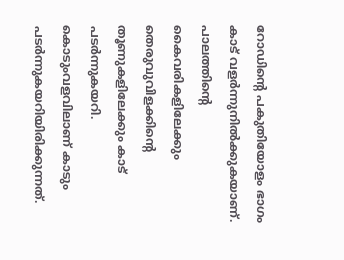റോഡിന്റെ പകുതിയോളം ഭാഗം കാട് വളർന്നുനിൽക്കുകയാണ്. പാലത്തിന്റെ കൈവരികളിലേക്കും തെരുവുവിളക്കിന്റെ തൂണുകളിലേക്കും കാട് പടർന്നുകയറി. കൊടുംവളവിലാണ് കാടും പടർന്നുകയറിയിരിക്കുന്നത്.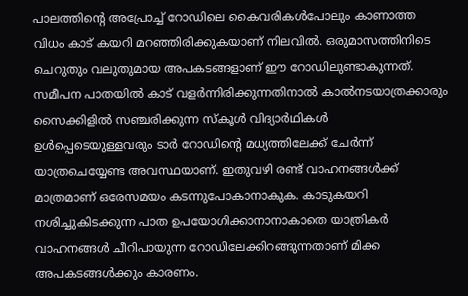പാലത്തിന്റെ അപ്രോച്ച് റോഡിലെ കൈവരികൾപോലും കാണാത്ത വിധം കാട് കയറി മറഞ്ഞിരിക്കുകയാണ് നിലവിൽ. ഒരുമാസത്തിനിടെ ചെറുതും വലുതുമായ അപകടങ്ങളാണ് ഈ റോഡിലുണ്ടാകുന്നത്. സമീപന പാതയിൽ കാട് വളർന്നിരിക്കുന്നതിനാൽ കാൽനടയാത്രക്കാരും സൈക്കിളിൽ സഞ്ചരിക്കുന്ന സ്‌കൂൾ വിദ്യാർഥികൾ ഉൾപ്പെടെയുള്ളവരും ടാർ റോഡിന്റെ മധ്യത്തിലേക്ക് ചേർന്ന് യാത്രചെയ്യേണ്ട അവസ്ഥയാണ്. ഇതുവഴി രണ്ട് വാഹനങ്ങൾക്ക് മാത്രമാണ് ഒരേസമയം കടന്നുപോകാനാകുക. കാടുകയറി നശിച്ചുകിടക്കുന്ന പാത ഉപയോഗിക്കാനാനാകാതെ യാത്രികർ വാഹനങ്ങൾ ചീറിപായുന്ന റോഡിലേക്കിറങ്ങുന്നതാണ് മിക്ക അപകടങ്ങൾക്കും കാരണം.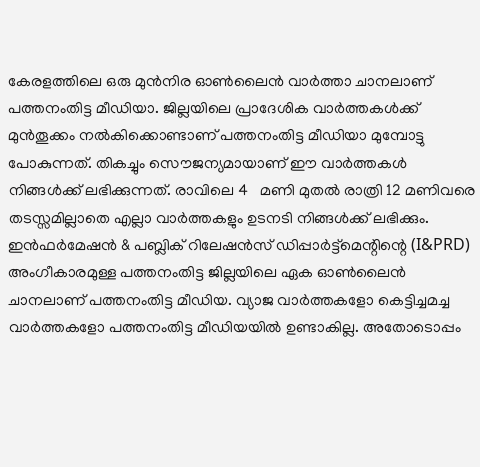കേരളത്തിലെ ഒരു മുന്‍നിര ഓണ്‍ലൈന്‍ വാര്‍ത്താ ചാനലാണ്‌ പത്തനംതിട്ട മീഡിയാ. ജില്ലയിലെ പ്രാദേശിക വാര്‍ത്തകള്‍ക്ക് മുന്‍തൂക്കം നല്‍കിക്കൊണ്ടാണ് പത്തനംതിട്ട മീഡിയാ മുമ്പോട്ടു പോകുന്നത്. തികച്ചും സൌജന്യമായാണ് ഈ വാര്‍ത്തകള്‍ നിങ്ങള്‍ക്ക് ലഭിക്കുന്നത്. രാവിലെ 4   മണി മുതല്‍ രാത്രി 12 മണിവരെ തടസ്സമില്ലാതെ എല്ലാ വാര്‍ത്തകളും ഉടനടി നിങ്ങള്‍ക്ക് ലഭിക്കും. ഇന്‍ഫര്‍മേഷന്‍ & പബ്ലിക് റിലേഷന്‍സ് ഡിപ്പാര്‍ട്ട്മെന്റിന്റെ (I&PRD) അംഗീകാരമുള്ള പത്തനംതിട്ട ജില്ലയിലെ ഏക ഓണ്‍ലൈന്‍ ചാനലാണ്‌ പത്തനംതിട്ട മീഡിയ. വ്യാജ വാര്‍ത്തകളോ കെട്ടിച്ചമച്ച വാര്‍ത്തകളോ പത്തനംതിട്ട മീഡിയയില്‍ ഉണ്ടാകില്ല. അതോടൊപ്പം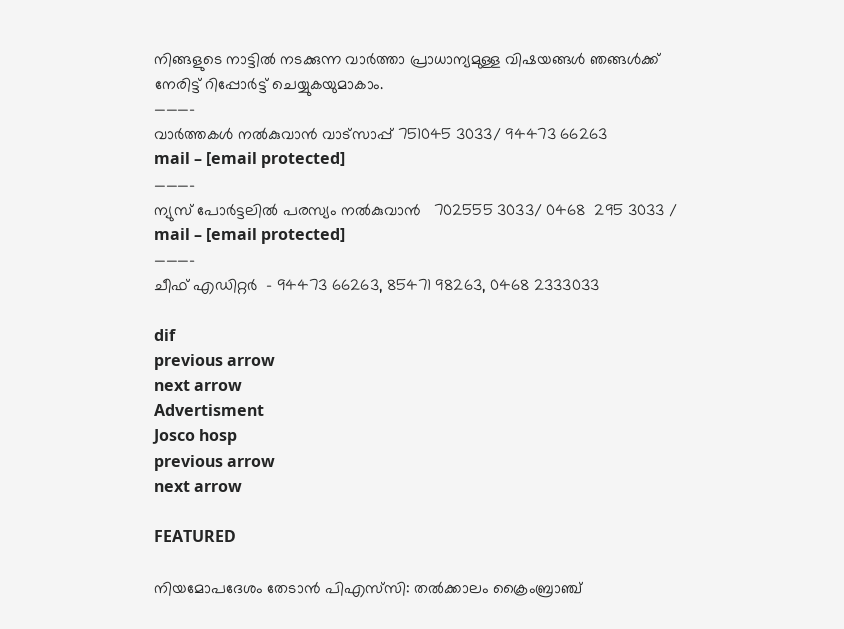നിങ്ങളുടെ നാട്ടില്‍ നടക്കുന്ന വാര്‍ത്താ പ്രാധാന്യമുള്ള വിഷയങ്ങള്‍ ഞങ്ങള്‍ക്ക് നേരിട്ട് റിപ്പോര്‍ട്ട് ചെയ്യുകയുമാകാം.
———-
വാര്‍ത്തകള്‍ നല്‍കുവാന്‍ വാട്സാപ്പ് 751045 3033/ 94473 66263
mail – [email protected]
———–
ന്യുസ് പോര്‍ട്ടലില്‍ പരസ്യം നല്‍കുവാന്‍   702555 3033/ 0468  295 3033 /
mail – [email protected]
———-
ചീഫ് എഡിറ്റര്‍  – 94473 66263, 85471 98263, 0468 2333033

dif
previous arrow
next arrow
Advertisment
Josco hosp
previous arrow
next arrow

FEATURED

നിയമോപദേശം തേടാൻ പിഎസ്‌സി: തൽക്കാലം ക്രൈംബ്രാഞ്ച്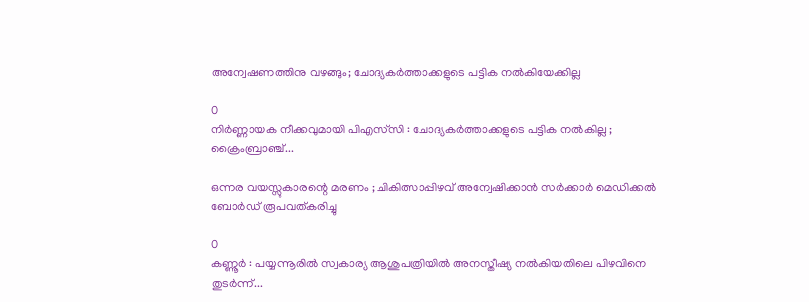അന്വേഷണത്തിനു വഴങ്ങും; ചോദ്യകർത്താക്കളുടെ പട്ടിക നൽകിയേക്കില്ല

0
നിർണ്ണായക നീക്കവുമായി പിഎസ്‌സി : ചോദ്യകർത്താക്കളുടെ പട്ടിക നൽകില്ല ; ക്രൈംബ്രാഞ്ച്...

ഒന്നര വയസ്സുകാരന്റെ മരണം ; ചികിത്സാപ്പിഴവ് അന്വേഷിക്കാൻ സർക്കാർ മെഡിക്കൽ ബോർഡ് രൂപവത്കരിച്ചു

0
കണ്ണൂർ : പയ്യന്നൂരിൽ സ്വകാര്യ ആശുപത്രിയിൽ അനസ്തീഷ്യ നൽകിയതിലെ പിഴവിനെ തുടർന്ന്...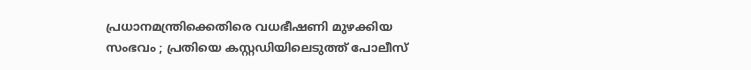പ്രധാനമന്ത്രിക്കെതിരെ വധഭീഷണി മുഴക്കിയ സംഭവം ; പ്രതിയെ കസ്റ്റഡിയിലെടുത്ത് പോലീസ്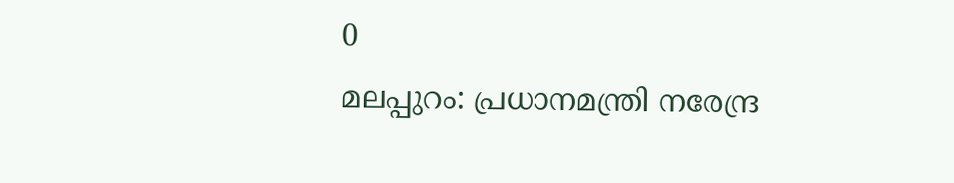0
മലപ്പുറം: പ്രധാനമന്ത്രി നരേന്ദ്ര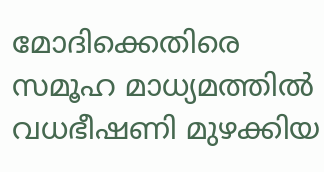മോദിക്കെതിരെ സമൂഹ മാധ്യമത്തില്‍ വധഭീഷണി മുഴക്കിയ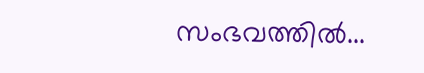സംഭവത്തില്‍...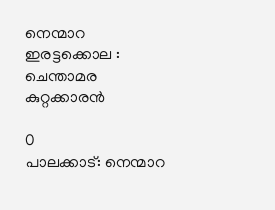നെന്മാറ ഇരട്ടക്കൊല : ചെന്താമര കുറ്റക്കാരൻ

0
പാലക്കാട്: നെന്മാറ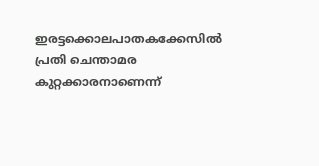ഇരട്ടക്കൊലപാതകക്കേസില്‍ പ്രതി ചെന്താമര കുറ്റക്കാരനാണെന്ന്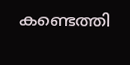കണ്ടെത്തി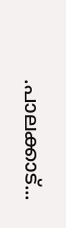.പാലക്കാട്...